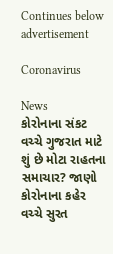Continues below advertisement

Coronavirus

News
કોરોનાના સંકટ વચ્ચે ગુજરાત માટે શું છે મોટા રાહતના સમાચાર? જાણો
કોરોનાના કહેર વચ્ચે સુરત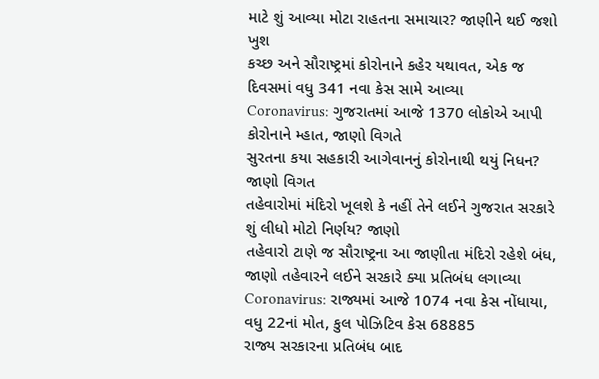માટે શું આવ્યા મોટા રાહતના સમાચાર? જાણીને થઈ જશો ખુશ
કચ્છ અને સૌરાષ્ટ્રમાં કોરોનાને કહેર યથાવત, એક જ દિવસમાં વધુ 341 નવા કેસ સામે આવ્યા
Coronavirus: ગુજરાતમાં આજે 1370 લોકોએ આપી કોરોનાને મ્હાત, જાણો વિગતે
સુરતના કયા સહકારી આગેવાનનું કોરોનાથી થયું નિધન? જાણો વિગત
તહેવારોમાં મંદિરો ખૂલશે કે નહીં તેને લઈને ગુજરાત સરકારે શું લીધો મોટો નિર્ણય? જાણો
તહેવારો ટાણે જ સૌરાષ્ટ્રના આ જાણીતા મંદિરો રહેશે બંધ, જાણો તહેવારને લઈને સરકારે ક્યા પ્રતિબંધ લગાવ્યા
Coronavirus: રાજ્યમાં આજે 1074 નવા કેસ નોંધાયા, વધુ 22નાં મોત, કુલ પોઝિટિવ કેસ 68885
રાજ્ય સરકારના પ્રતિબંધ બાદ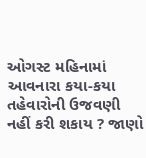ઓગસ્ટ મહિનામાં આવનારા કયા-કયા તહેવારોની ઉજવણી નહીં કરી શકાય ? જાણો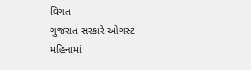વિગત
ગુજરાત સરકારે ઓગસ્ટ મહિનામાં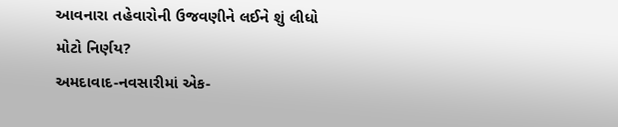આવનારા તહેવારોની ઉજવણીને લઈને શું લીધો મોટો નિર્ણય?
અમદાવાદ-નવસારીમાં એક-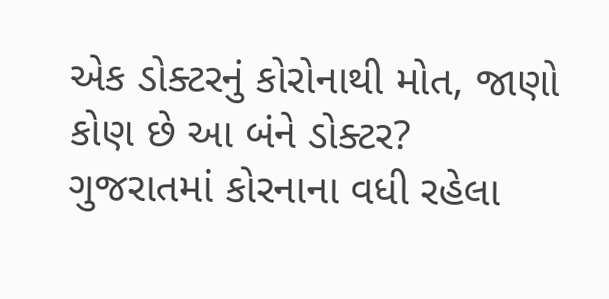એક ડોક્ટરનું કોરોનાથી મોત, જાણો કોણ છે આ બંને ડોક્ટર?
ગુજરાતમાં કોરનાના વધી રહેલા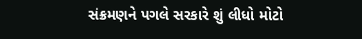સંક્રમણને પગલે સરકારે શું લીધો મોટો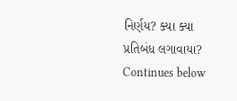નિર્ણય? ક્યા ક્યા પ્રતિબંધ લગાવાયા?
Continues below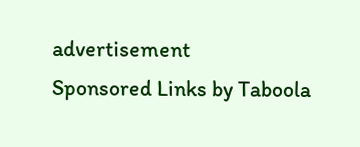advertisement
Sponsored Links by Taboola